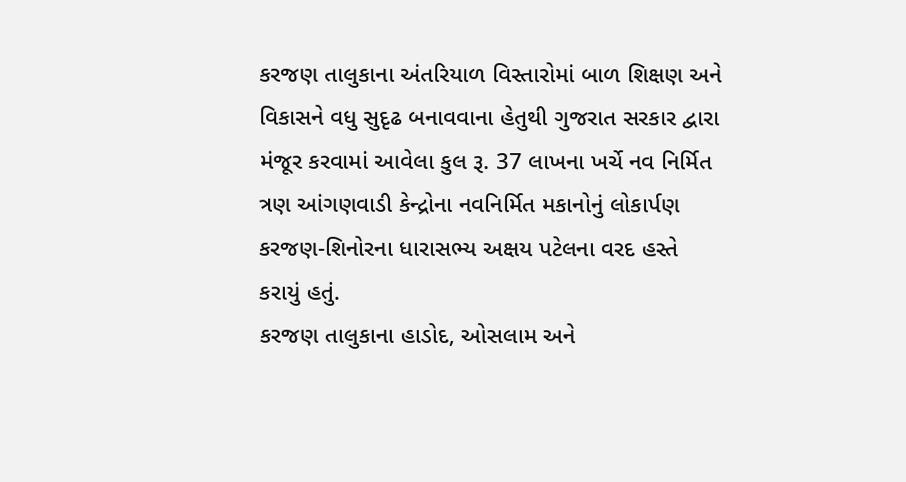કરજણ તાલુકાના અંતરિયાળ વિસ્તારોમાં બાળ શિક્ષણ અને વિકાસને વધુ સુદૃઢ બનાવવાના હેતુથી ગુજરાત સરકાર દ્વારા મંજૂર કરવામાં આવેલા કુલ રૂ. 37 લાખના ખર્ચે નવ નિર્મિત ત્રણ આંગણવાડી કેન્દ્રોના નવનિર્મિત મકાનોનું લોકાર્પણ કરજણ-શિનોરના ધારાસભ્ય અક્ષય પટેલના વરદ હસ્તે કરાયું હતું.
કરજણ તાલુકાના હાડોદ, ઓસલામ અને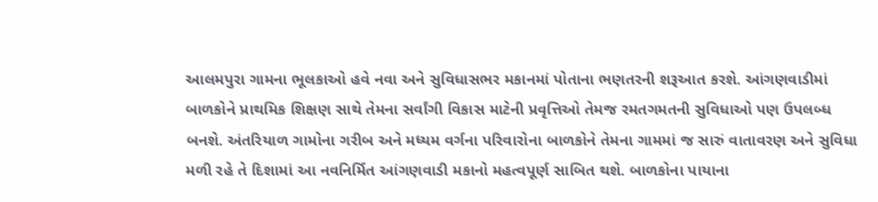આલમપુરા ગામના ભૂલકાઓ હવે નવા અને સુવિધાસભર મકાનમાં પોતાના ભણતરની શરૂઆત કરશે. આંગણવાડીમાં બાળકોને પ્રાથમિક શિક્ષણ સાથે તેમના સર્વાંગી વિકાસ માટેની પ્રવૃત્તિઓ તેમજ રમતગમતની સુવિધાઓ પણ ઉપલબ્ધ બનશે. અંતરિયાળ ગામોના ગરીબ અને મધ્યમ વર્ગના પરિવારોના બાળકોને તેમના ગામમાં જ સારું વાતાવરણ અને સુવિધા મળી રહે તે દિશામાં આ નવનિર્મિત આંગણવાડી મકાનો મહત્વપૂર્ણ સાબિત થશે. બાળકોના પાયાના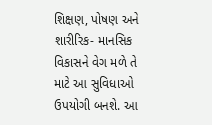શિક્ષણ, પોષણ અને શારીરિક- માનસિક વિકાસને વેગ મળે તે માટે આ સુવિધાઓ ઉપયોગી બનશે. આ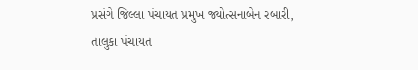પ્રસંગે જિલ્લા પંચાયત પ્રમુખ જ્યોત્સનાબેન રબારી, તાલુકા પંચાયત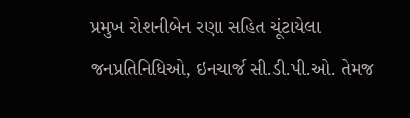પ્રમુખ રોશનીબેન રણા સહિત ચૂંટાયેલા જનપ્રતિનિધિઓ, ઇનચાર્જ સી.ડી.પી.ઓ. તેમજ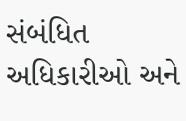સંબંધિત અધિકારીઓ અને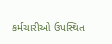કર્મચારીઓ ઉપસ્થિત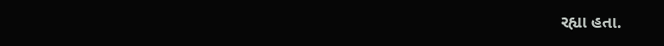રહ્યા હતા.